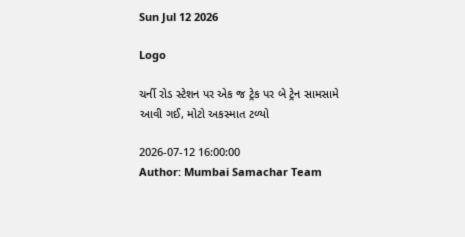Sun Jul 12 2026

Logo

ચર્ની રોડ સ્ટેશન પર એક જ ટ્રેક પર બે ટ્રેન સામસામે આવી ગઈ, મોટો અકસ્માત ટળ્યો

2026-07-12 16:00:00
Author: Mumbai Samachar Team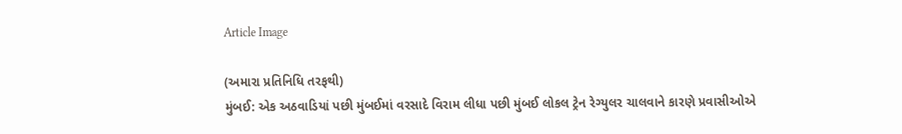Article Image

(અમારા પ્રતિનિધિ તરફથી)
મુંબઈ: એક અઠવાડિયાં પછી મુંબઈમાં વરસાદે વિરામ લીધા પછી મુંબઈ લોકલ ટ્રેન રેગ્યુલર ચાલવાને કારણે પ્રવાસીઓએ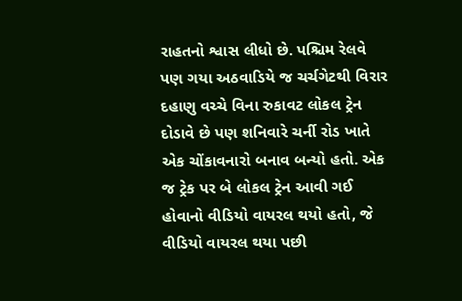રાહતનો શ્વાસ લીધો છે. પશ્ચિમ રેલવે પણ ગયા અઠવાડિયે જ ચર્ચગેટથી વિરાર દહાણુ વચ્ચે વિના રુકાવટ લોકલ ટ્રેન દોડાવે છે પણ શનિવારે ચર્ની રોડ ખાતે એક ચોંકાવનારો બનાવ બન્યો હતો. એક જ ટ્રેક પર બે લોકલ ટ્રેન આવી ગઈ હોવાનો વીડિયો વાયરલ થયો હતો, જે વીડિયો વાયરલ થયા પછી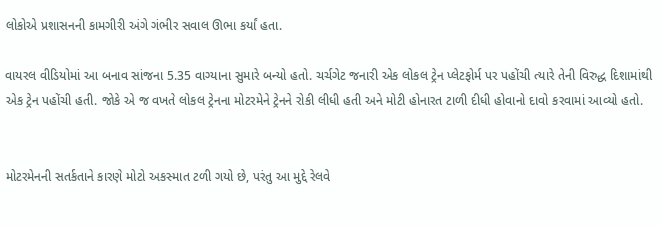લોકોએ પ્રશાસનની કામગીરી અંગે ગંભીર સવાલ ઊભા કર્યાં હતા.

વાયરલ વીડિયોમાં આ બનાવ સાંજના 5.35 વાગ્યાના સુમારે બન્યો હતો. ચર્ચગેટ જનારી એક લોકલ ટ્રેન પ્લેટફોર્મ પર પહોંચી ત્યારે તેની વિરુદ્ધ દિશામાંથી એક ટ્રેન પહોંચી હતી. જોકે એ જ વખતે લોકલ ટ્રેનના મોટરમેને ટ્રેનને રોકી લીધી હતી અને મોટી હોનારત ટાળી દીધી હોવાનો દાવો કરવામાં આવ્યો હતો.


મોટરમેનની સતર્કતાને કારણે મોટો અકસ્માત ટળી ગયો છે, પરંતુ આ મુદ્દે રેલવે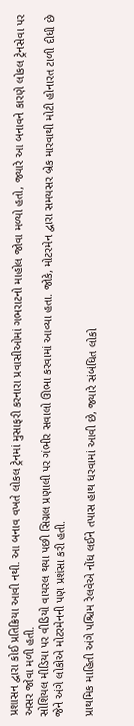પ્રશાસન દ્વારા કોઈ પ્રતિક્રિયા આવી નથી. આ બનાવ વખતે લોકલ ટ્રેનમાં મુસાફરી કરનારા પ્રવાસીઓમાં ગભરાટનો માહોલ જોવા મળ્યો હતો, જ્યારે આ બનાવને કારણે લોકલ ટ્રેનસેવા પર અસર જોવા મળી હતી.
સોશિયલ મીડિયા પર વીડિયો વાયરલ થયા પછી સિગ્નલ પ્રણાલી પર ગંભીર સવાલો ઊભા કરવામાં આવ્યા હતા. જોકે, મોટરમેન દ્વારા સમયસર બ્રેક મારવાથી મોટી હોનારત ટાળી દીધી છે જેને અંગે લોકોએ મોટરમેનની પણ પ્રશંસા કરી હતી.

પ્રાથમિક માહિતી અંગે પશ્ચિમ રેલવેએ નોંધ લઈને તપાસ હાથ ધરવામાં આવી છે, જ્યારે સંબંધિત લોકો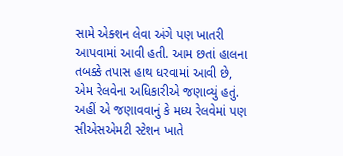સામે એક્શન લેવા અંગે પણ ખાતરી આપવામાં આવી હતી. આમ છતાં હાલના તબક્કે તપાસ હાથ ધરવામાં આવી છે, એમ રેલવેના અધિકારીએ જણાવ્યું હતું.
અહીં એ જણાવવાનું કે મધ્ય રેલવેમાં પણ સીએસએમટી સ્ટેશન ખાતે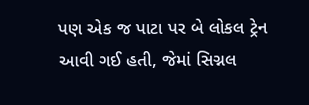પણ એક જ પાટા પર બે લોકલ ટ્રેન આવી ગઈ હતી, જેમાં સિગ્નલ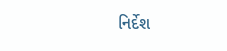નિર્દેશ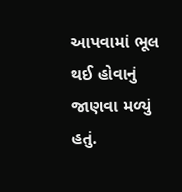આપવામાં ભૂલ થઈ હોવાનું જાણવા મળ્યું હતું.